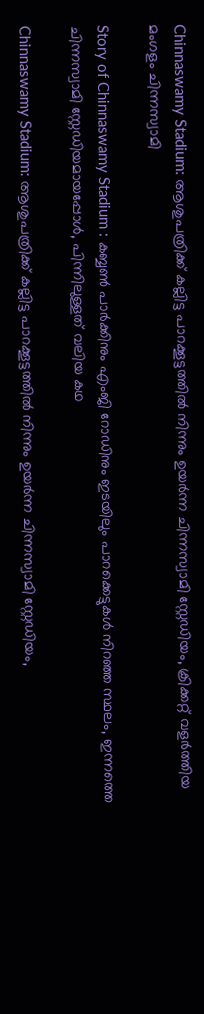Chinnaswamy Stadium: ആശുപത്രിക്ക് കല്ലിട്ട പാറക്കൂട്ടത്തിൽ നിന്നും ഉയർന്ന ചിന്നസ്വാമി സ്റ്റേഡിയം, ക്രിക്കറ്റ് വളർത്തിയ മംഗളം ചിന്നസ്വാമി

Story of Chinnaswamy Stadium : കബ്ബൺ പാർക്കിനും എംജി റോഡിനും ഇടയിലും പാറക്കെട്ടുകൾ നിറഞ്ഞ സ്ഥലം, ഇന്നത്തെ ചിന്നസ്വാമി സ്റ്റേഡിയമായപ്പോൾ, പിന്നിലുള്ളത് വലിയ കഥ

Chinnaswamy Stadium: ആശുപത്രിക്ക് കല്ലിട്ട പാറക്കൂട്ടത്തിൽ നിന്നും ഉയർന്ന ചിന്നസ്വാമി സ്റ്റേഡിയം,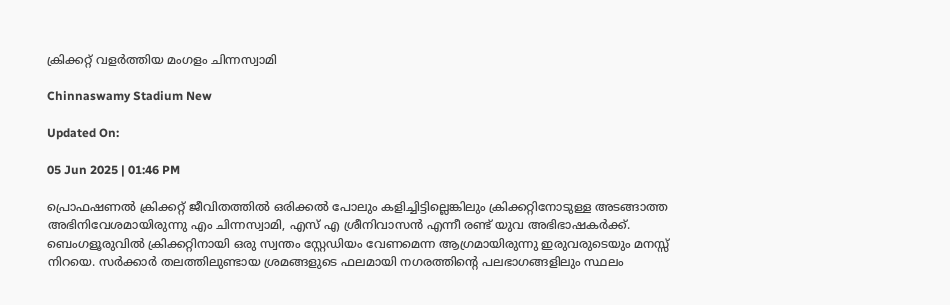ക്രിക്കറ്റ് വളർത്തിയ മംഗളം ചിന്നസ്വാമി

Chinnaswamy Stadium New

Updated On:

05 Jun 2025 | 01:46 PM

പ്രൊഫഷണൽ ക്രിക്കറ്റ് ജീവിതത്തിൽ ഒരിക്കൽ പോലും കളിച്ചിട്ടില്ലെങ്കിലും ക്രിക്കറ്റിനോടുള്ള അടങ്ങാത്ത അഭിനിവേശമായിരുന്നു എം ചിന്നസ്വാമി, എസ് എ ശ്രീനിവാസൻ എന്നീ രണ്ട് യുവ അഭിഭാഷകർക്ക്. ബെംഗളൂരുവിൽ ക്രിക്കറ്റിനായി ഒരു സ്വന്തം സ്റ്റേഡിയം വേണമെന്ന ആഗ്രമായിരുന്നു ഇരുവരുടെയും മനസ്സ് നിറയെ. സർക്കാർ തലത്തിലുണ്ടായ ശ്രമങ്ങളുടെ ഫലമായി നഗരത്തിൻ്റെ പലഭാഗങ്ങളിലും സ്ഥലം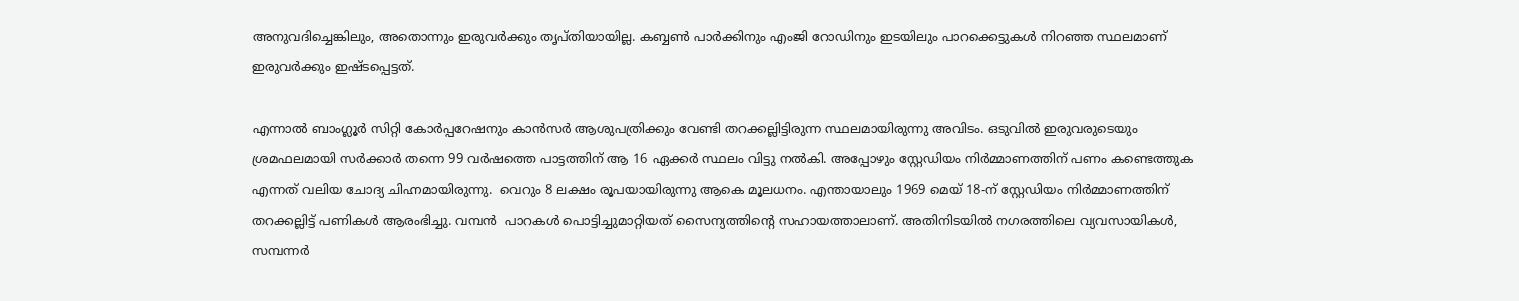അനുവദിച്ചെങ്കിലും, അതൊന്നും ഇരുവർക്കും തൃപ്തിയായില്ല. കബ്ബൺ പാർക്കിനും എംജി റോഡിനും ഇടയിലും പാറക്കെട്ടുകൾ നിറഞ്ഞ സ്ഥലമാണ് ഇരുവർക്കും ഇഷ്ടപ്പെട്ടത്.

എന്നാൽ ബാംഗ്ലൂർ സിറ്റി കോർപ്പറേഷനും കാൻസർ ആശുപത്രിക്കും വേണ്ടി തറക്കല്ലിട്ടിരുന്ന സ്ഥലമായിരുന്നു അവിടം. ഒടുവിൽ ഇരുവരുടെയും ശ്രമഫലമായി സർക്കാർ തന്നെ 99 വർഷത്തെ പാട്ടത്തിന് ആ 16 ഏക്കർ സ്ഥലം വിട്ടു നൽകി. അപ്പോഴും സ്റ്റേഡിയം നിർമ്മാണത്തിന് പണം കണ്ടെത്തുക എന്നത് വലിയ ചോദ്യ ചിഹ്നമായിരുന്നു.  വെറും 8 ലക്ഷം രൂപയായിരുന്നു ആകെ മൂലധനം. എന്തായാലും 1969 മെയ് 18-ന് സ്റ്റേഡിയം നിർമ്മാണത്തിന് തറക്കല്ലിട്ട് പണികൾ ആരംഭിച്ചു. വമ്പൻ  പാറകൾ പൊട്ടിച്ചുമാറ്റിയത് സൈന്യത്തിൻ്റെ സഹായത്താലാണ്. അതിനിടയിൽ നഗരത്തിലെ വ്യവസായികൾ, സമ്പന്നർ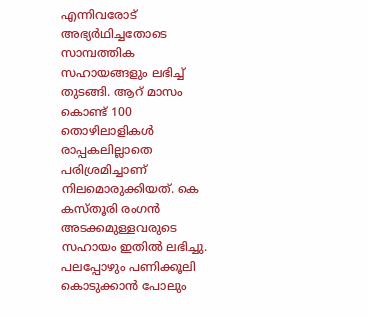എന്നിവരോട് അഭ്യർഥിച്ചതോടെ സാമ്പത്തിക സഹായങ്ങളും ലഭിച്ച് തുടങ്ങി. ആറ് മാസം കൊണ്ട് 100 തൊഴിലാളികൾ രാപ്പകലില്ലാതെ പരിശ്രമിച്ചാണ് നിലമൊരുക്കിയത്. കെ കസ്തൂരി രംഗൻ അടക്കമുള്ളവരുടെ സഹായം ഇതിൽ ലഭിച്ചു. പലപ്പോഴും പണിക്കൂലി കൊടുക്കാൻ പോലും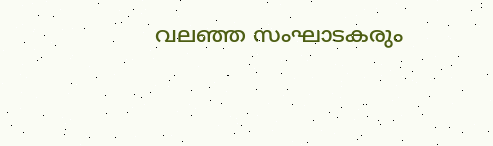വലഞ്ഞ സംഘാടകരും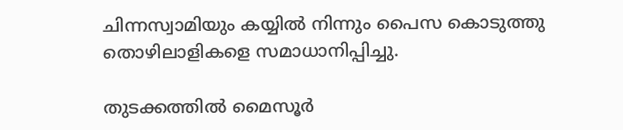ചിന്നസ്വാമിയും കയ്യിൽ നിന്നും പൈസ കൊടുത്തു തൊഴിലാളികളെ സമാധാനിപ്പിച്ചു.

തുടക്കത്തിൽ മൈസൂർ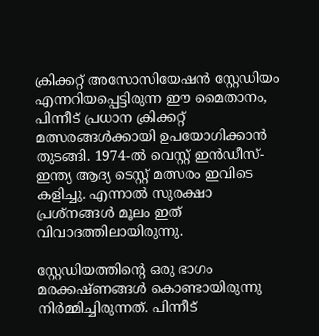ക്രിക്കറ്റ് അസോസിയേഷൻ സ്റ്റേഡിയം എന്നറിയപ്പെട്ടിരുന്ന ഈ മൈതാനം, പിന്നീട് പ്രധാന ക്രിക്കറ്റ് മത്സരങ്ങൾക്കായി ഉപയോഗിക്കാൻ തുടങ്ങി. 1974-ൽ വെസ്റ്റ് ഇൻഡീസ്- ഇന്ത്യ ആദ്യ ടെസ്റ്റ് മത്സരം ഇവിടെ കളിച്ചു. എന്നാൽ സുരക്ഷാ പ്രശ്നങ്ങൾ മൂലം ഇത് വിവാദത്തിലായിരുന്നു.

സ്റ്റേഡിയത്തിൻ്റെ ഒരു ഭാഗം മരക്കഷ്ണങ്ങൾ കൊണ്ടായിരുന്നു നിർമ്മിച്ചിരുന്നത്. പിന്നീട്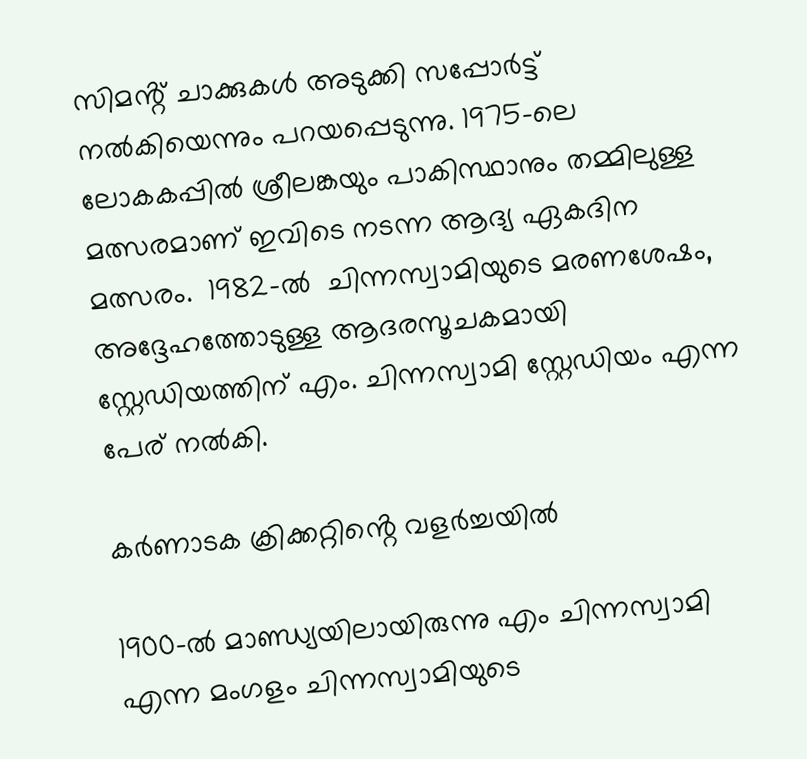സിമൻ്റ് ചാക്കുകൾ അടുക്കി സപ്പോർട്ട് നൽകിയെന്നും പറയപ്പെടുന്നു. 1975-ലെ ലോകകപ്പിൽ ശ്രീലങ്കയും പാകിസ്ഥാനും തമ്മിലുള്ള മത്സരമാണ് ഇവിടെ നടന്ന ആദ്യ ഏകദിന മത്സരം.  1982-ൽ  ചിന്നസ്വാമിയുടെ മരണശേഷം, അദ്ദേഹത്തോടുള്ള ആദരസൂചകമായി സ്റ്റേഡിയത്തിന് എം. ചിന്നസ്വാമി സ്റ്റേഡിയം എന്ന പേര് നൽകി.

കർണാടക ക്രിക്കറ്റിൻ്റെ വളർച്ചയിൽ

1900-ൽ മാണ്ഡ്യയിലായിരുന്നു എം ചിന്നസ്വാമി എന്ന മംഗളം ചിന്നസ്വാമിയുടെ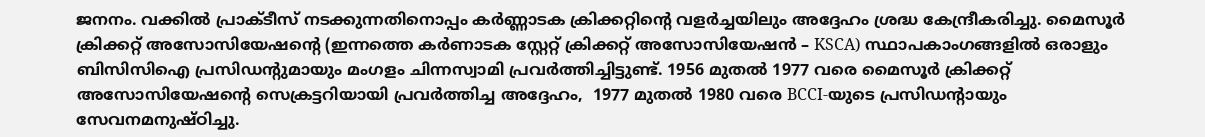ജനനം. വക്കിൽ പ്രാക്ടീസ് നടക്കുന്നതിനൊപ്പം കർണ്ണാടക ക്രിക്കറ്റിൻ്റെ വളർച്ചയിലും അദ്ദേഹം ശ്രദ്ധ കേന്ദ്രീകരിച്ചു. മൈസൂർ ക്രിക്കറ്റ് അസോസിയേഷൻ്റെ (ഇന്നത്തെ കർണാടക സ്റ്റേറ്റ് ക്രിക്കറ്റ് അസോസിയേഷൻ – KSCA) സ്ഥാപകാംഗങ്ങളിൽ ഒരാളും ബിസിസിഐ പ്രസിഡൻ്റുമായും മംഗളം ചിന്നസ്വാമി പ്രവർത്തിച്ചിട്ടുണ്ട്. 1956 മുതൽ 1977 വരെ മൈസൂർ ക്രിക്കറ്റ് അസോസിയേഷൻ്റെ സെക്രട്ടറിയായി പ്രവർത്തിച്ച അദ്ദേഹം,  1977 മുതൽ 1980 വരെ BCCI-യുടെ പ്രസിഡന്റായും സേവനമനുഷ്ഠിച്ചു.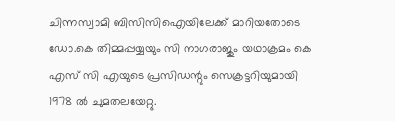ചിന്നസ്വാമി ബിസിസിഐയിലേക്ക് മാറിയതോടെ ഡോ.കെ തിമ്മപ്പയ്യയും സി നാഗരാജും യഥാക്രമം കെ എസ് സി എയുടെ പ്രസിഡന്റും സെക്രട്ടറിയുമായി 1978 ൽ ചുമതലയേറ്റു.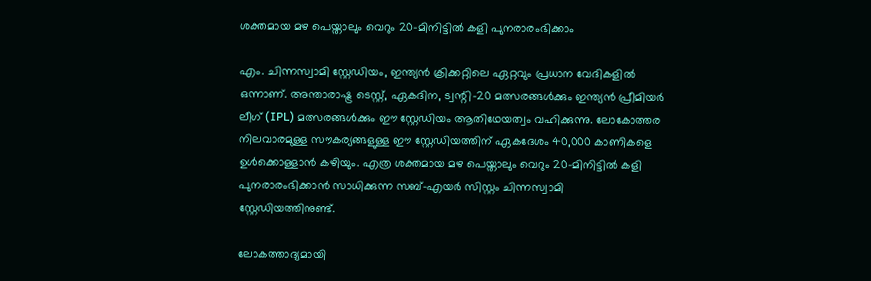ശക്തമായ മഴ പെയ്താലും വെറും 20-മിനിട്ടിൽ കളി പുനരാരംഭിക്കാം

എം. ചിന്നസ്വാമി സ്റ്റേഡിയം, ഇന്ത്യൻ ക്രിക്കറ്റിലെ ഏറ്റവും പ്രധാന വേദികളിൽ ഒന്നാണ്. അന്താരാഷ്ട്ര ടെസ്റ്റ്, ഏകദിന, ട്വന്റി-20 മത്സരങ്ങൾക്കും ഇന്ത്യൻ പ്രീമിയർ ലീഗ് (IPL) മത്സരങ്ങൾക്കും ഈ സ്റ്റേഡിയം ആതിഥേയത്വം വഹിക്കുന്നു. ലോകോത്തര നിലവാരമുള്ള സൗകര്യങ്ങളുള്ള ഈ സ്റ്റേഡിയത്തിന് ഏകദേശം 40,000 കാണികളെ ഉൾക്കൊള്ളാൻ കഴിയും. എത്ര ശക്തമായ മഴ പെയ്താലും വെറും 20-മിനിട്ടിൽ കളി പുനരാരംഭിക്കാൻ സാധിക്കുന്ന സബ്-എയർ സിസ്റ്റം ചിന്നസ്വാമി സ്റ്റേഡിയത്തിനുണ്ട്.

ലോകത്താദ്യമായി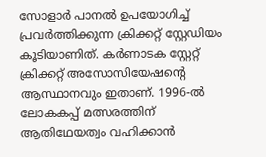സോളാർ പാനൽ ഉപയോഗിച്ച് പ്രവർത്തിക്കുന്ന ക്രിക്കറ്റ് സ്റ്റേഡിയം കൂടിയാണിത്. കർണാടക സ്റ്റേറ്റ് ക്രിക്കറ്റ് അസോസിയേഷന്റെ ആസ്ഥാനവും ഇതാണ്. 1996-ൽ ലോകകപ്പ് മത്സരത്തിന് ആതിഥേയത്വം വഹിക്കാൻ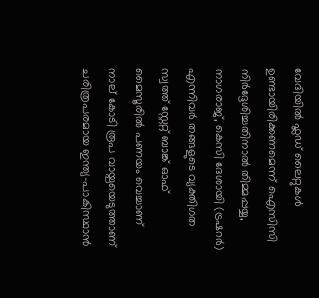വേദിയിൽ ഫ്ലഡ് ലൈറ്റുകൾ ഉണ്ടായിരിക്കണമെന്ന് ഐസിസി നിർദ്ദേശിച്ചതിനാൽ തിമ്മപ്പയ്യ, നാഗരാജ്, കെസി ദേശായി (ട്രഷറർ) എന്നിവർ തങ്ങളുടെ വ്യക്തിഗത സ്വത്ത് സ്റ്റേറ്റ് ബാങ്ക് ഓഫ് മൈസൂരിൽ പണയം വെച്ചാണ് നാല് കോടി രൂപ വായ്പയെടുത്താണ് ചരിത്രപരമായ ഇന്ത്യ-പാകിസ്ഥാൻ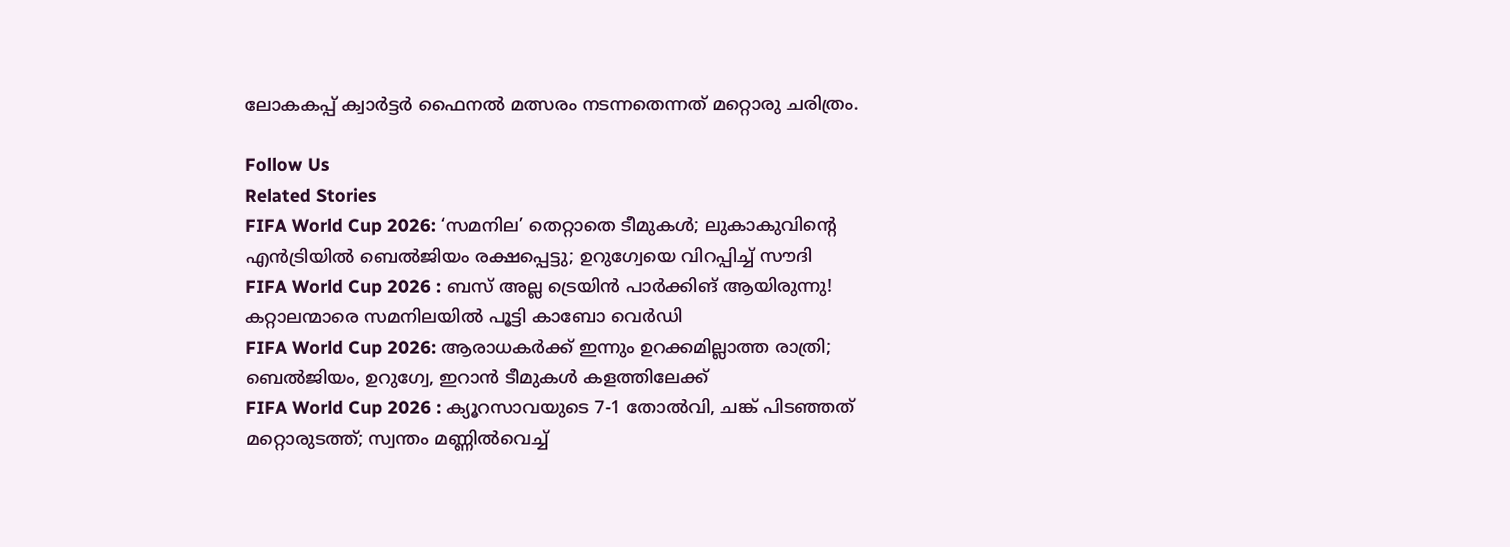ലോകകപ്പ് ക്വാർട്ടർ ഫൈനൽ മത്സരം നടന്നതെന്നത് മറ്റൊരു ചരിത്രം.

Follow Us
Related Stories
FIFA World Cup 2026: ‘സമനില’ തെറ്റാതെ ടീമുകള്‍; ലുകാകുവിന്റെ എന്‍ട്രിയില്‍ ബെല്‍ജിയം രക്ഷപ്പെട്ടു; ഉറുഗ്വേയെ വിറപ്പിച്ച് സൗദി
FIFA World Cup 2026 : ബസ് അല്ല ട്രെയിൻ പാർക്കിങ് ആയിരുന്നു! കറ്റാലന്മാരെ സമനിലയിൽ പൂട്ടി കാബോ വെർഡി
FIFA World Cup 2026: ആരാധകര്‍ക്ക് ഇന്നും ഉറക്കമില്ലാത്ത രാത്രി; ബെൽജിയം, ഉറുഗ്വേ, ഇറാൻ ടീമുകൾ കളത്തിലേക്ക്
FIFA World Cup 2026 : ക്യൂറസാവയുടെ 7-1 തോൽവി, ചങ്ക് പിടഞ്ഞത് മറ്റൊരുടത്ത്; സ്വന്തം മണ്ണിൽവെച്ച്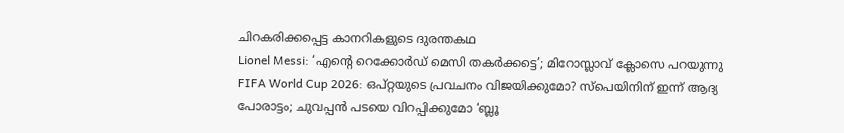ചിറകരിക്കപ്പെട്ട കാനറികളുടെ ദുരന്തകഥ
Lionel Messi: ‘എന്റെ റെക്കോർഡ് മെസി തകർക്കട്ടെ’; മിറോസ്ലാവ് ക്ലോസെ പറയുന്നു
FIFA World Cup 2026: ഒപ്റ്റയുടെ പ്രവചനം വിജയിക്കുമോ? സ്‌പെയിനിന് ഇന്ന് ആദ്യ പോരാട്ടം; ചുവപ്പൻ പടയെ വിറപ്പിക്കുമോ ‘ബ്ലൂ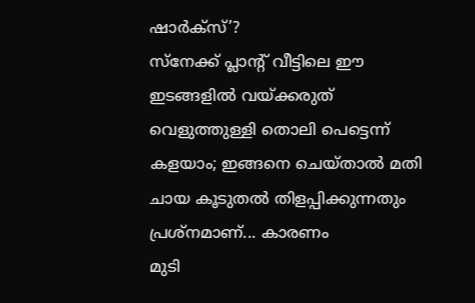ഷാർക്സ്’?
സ്നേക്ക് പ്ലാന്റ് വീട്ടിലെ ഈ ഇടങ്ങളിൽ വയ്ക്കരുത്
വെളുത്തുള്ളി തൊലി പെട്ടെന്ന് കളയാം; ഇങ്ങനെ ചെയ്താല്‍ മതി
ചായ കൂടുതൽ തിളപ്പിക്കുന്നതും പ്രശ്നമാണ്... കാരണം
മുടി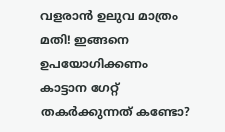വളരാൻ ഉലുവ മാത്രം മതി! ഇങ്ങനെ ഉപയോഗിക്കണം
കാട്ടാന ഗേറ്റ് തകർക്കുന്നത് കണ്ടോ?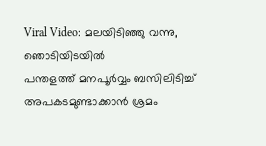Viral Video: മലയിടിഞ്ഞു വന്നു, ഞൊടിയിടയിൽ
പന്തളത്ത് മനപൂർവ്വം ബസിലിടിച്ച് അപകടമുണ്ടാക്കാൻ ശ്രമം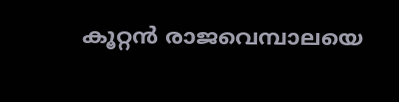കൂറ്റൻ രാജവെമ്പാലയെ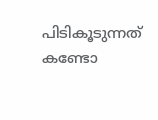പിടികൂടുന്നത് കണ്ടോ